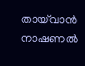തായ്‌വാന്‍ നാഷണല്‍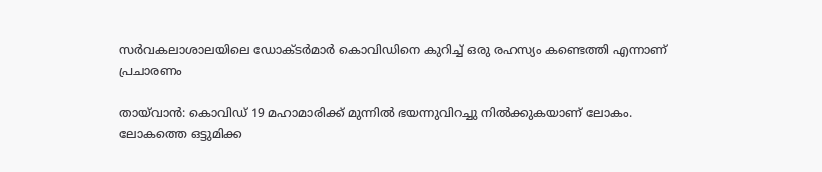സര്‍വകലാശാലയിലെ ഡോക്‌ടര്‍മാര്‍ കൊവിഡിനെ കുറിച്ച് ഒരു രഹസ്യം കണ്ടെത്തി എന്നാണ് പ്രചാരണം

തായ്‌വാന്‍: കൊവിഡ് 19 മഹാമാരിക്ക് മുന്നില്‍ ഭയന്നുവിറച്ചു നില്‍ക്കുകയാണ് ലോകം. ലോകത്തെ ഒട്ടുമിക്ക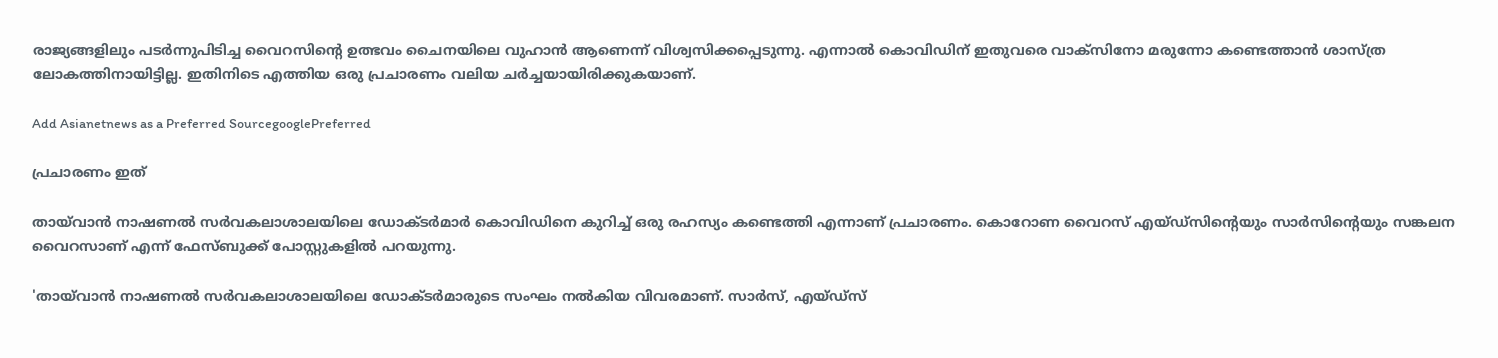രാജ്യങ്ങളിലും പടര്‍ന്നുപിടിച്ച വൈറസിന്‍റെ ഉത്ഭവം ചൈനയിലെ വുഹാന്‍ ആണെന്ന് വിശ്വസിക്കപ്പെടുന്നു. എന്നാല്‍ കൊവിഡിന് ഇതുവരെ വാക്‌സിനോ മരുന്നോ കണ്ടെത്താന്‍ ശാസ്‌ത്ര ലോകത്തിനായിട്ടില്ല. ഇതിനിടെ എത്തിയ ഒരു പ്രചാരണം വലിയ ചര്‍ച്ചയായിരിക്കുകയാണ്.

Add Asianetnews as a Preferred SourcegooglePreferred

പ്രചാരണം ഇത്

തായ്‌വാന്‍ നാഷണല്‍ സര്‍വകലാശാലയിലെ ഡോക്‌ടര്‍മാര്‍ കൊവിഡിനെ കുറിച്ച് ഒരു രഹസ്യം കണ്ടെത്തി എന്നാണ് പ്രചാരണം. കൊറോണ വൈറസ് എയ്‌ഡ്‌സിന്‍റെയും സാര്‍സിന്‍റെയും സങ്കലന വൈറസാണ് എന്ന് ഫേസ്‌ബുക്ക് പോസ്റ്റുകളില്‍ പറയുന്നു.

'തായ്‌വാന്‍ നാഷണല്‍ സര്‍വകലാശാലയിലെ ഡോക്‌ടര്‍മാരുടെ സംഘം നല്‍കിയ വിവരമാണ്. സാര്‍സ്, എയ്‌ഡ്‌സ്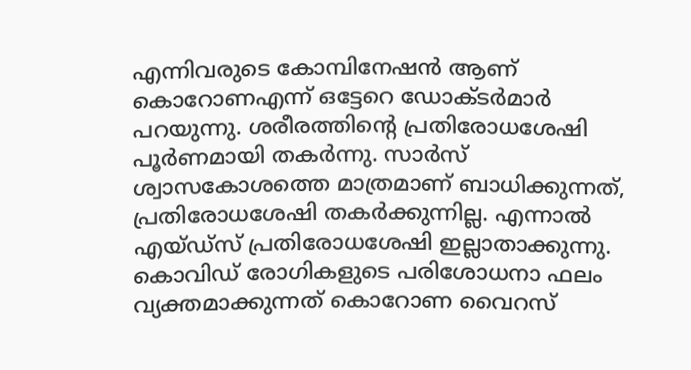എന്നിവരുടെ കോമ്പിനേഷന്‍ ആണ് കൊറോണഎന്ന് ഒട്ടേറെ ഡോക്‌ടര്‍മാര്‍ പറയുന്നു. ശരീരത്തിന്‍റെ പ്രതിരോധശേഷി പൂര്‍ണമായി തകര്‍ന്നു. സാര്‍സ് ശ്വാസകോശത്തെ മാത്രമാണ് ബാധിക്കുന്നത്, പ്രതിരോധശേഷി തകര്‍ക്കുന്നില്ല. എന്നാല്‍ എയ്‌ഡ്‌സ് പ്രതിരോധശേഷി ഇല്ലാതാക്കുന്നു. കൊവിഡ് രോഗികളുടെ പരിശോധനാ ഫലം വ്യക്തമാക്കുന്നത് കൊറോണ വൈറസ്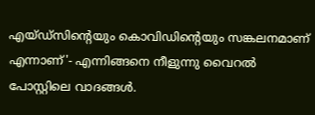എയ്‌ഡ്‌സിന്‍റെയും കൊവിഡിന്‍റെയും സങ്കലനമാണ് എന്നാണ്'- എന്നിങ്ങനെ നീളുന്നു വൈറല്‍ പോസ്റ്റിലെ വാദങ്ങള്‍.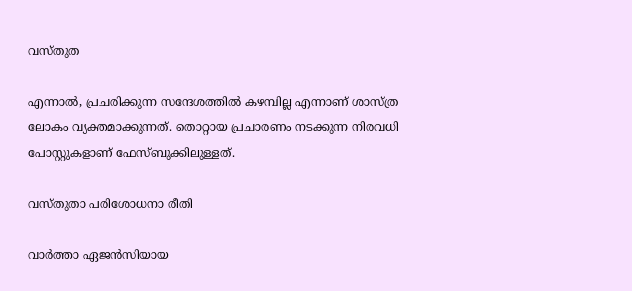വസ്‌തുത

എന്നാല്‍, പ്രചരിക്കുന്ന സന്ദേശത്തില്‍ കഴമ്പില്ല എന്നാണ് ശാസ്‌ത്ര ലോകം വ്യക്തമാക്കുന്നത്. തൊറ്റായ പ്രചാരണം നടക്കുന്ന നിരവധി പോസ്റ്റുകളാണ് ഫേസ്‌ബുക്കിലുള്ളത്.

വസ്‌തുതാ പരിശോധനാ രീതി

വാര്‍ത്താ ഏജന്‍സിയായ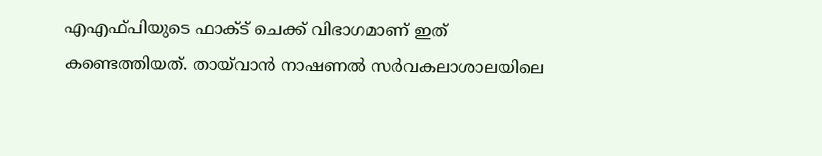എഎഫ്‌പിയുടെ ഫാക്‌ട് ചെക്ക് വിഭാഗമാണ് ഇത് കണ്ടെത്തിയത്. തായ്‌വാന്‍ നാഷണല്‍ സര്‍വകലാശാലയിലെ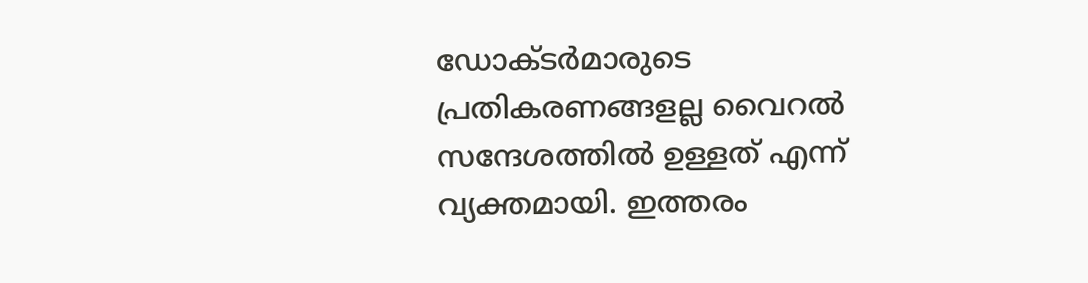ഡോക്‌ടര്‍മാരുടെ പ്രതികരണങ്ങളല്ല വൈറല്‍ സന്ദേശത്തില്‍ ഉള്ളത് എന്ന് വ്യക്തമായി. ഇത്തരം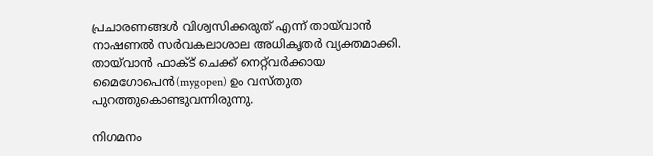പ്രചാരണങ്ങള്‍ വിശ്വസിക്കരുത് എന്ന് തായ്‌വാന്‍ നാഷണല്‍ സര്‍വകലാശാല അധിക‍ൃതര്‍ വ്യക്തമാക്കി. തായ്‌വാന്‍ ഫാക്‌ട് ചെക്ക് നെറ്റ്‌വര്‍ക്കായ മൈഗോപെന്‍(mygopen) ഉം വസ്‌തുത പുറത്തുകൊണ്ടുവന്നിരുന്നു.

നിഗമനം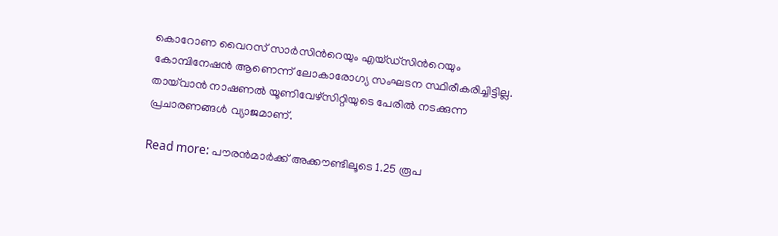കൊറോണ വൈറസ് സാര്‍സിന്‍റെയും എയ്‌ഡ്‌സിന്‍റെയും കോമ്പിനേഷന്‍ ആണെന്ന് ലോകാരോഗ്യ സംഘടന സ്ഥിരീകരിച്ചിട്ടില്ല. തായ്‌വാന്‍ നാഷണല്‍ യൂണിവേഴ്‌‌സിറ്റിയുടെ പേരില്‍ നടക്കുന്ന പ്രചാരണങ്ങള്‍ വ്യാജമാണ്.

Read more: പൗരന്‍മാര്‍ക്ക് അക്കൗണ്ടിലൂടെ 1.25 രൂപ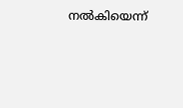നല്‍കിയെന്ന്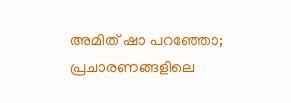അമിത് ഷാ പറഞ്ഞോ; പ്രചാരണങ്ങളിലെ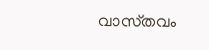വാസ്‌തവം